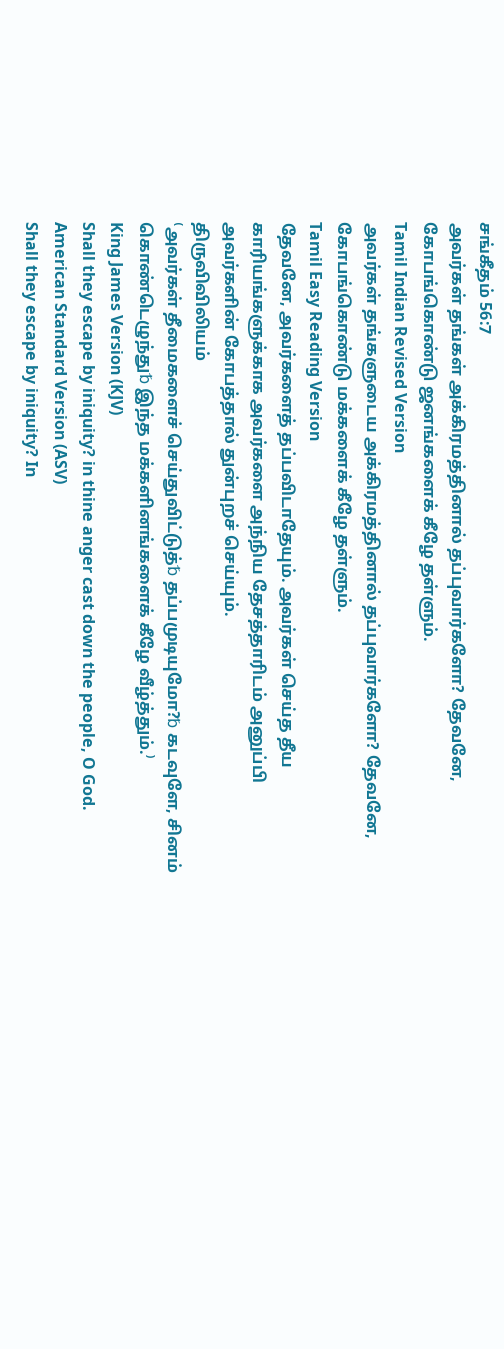சங்கீதம் 56:7
அவர்கள் தங்கள் அக்கிரமத்தினால் தப்புவார்களோ? தேவனே, கோபங்கொண்டு ஜனங்களைக் கீழே தள்ளும்.
Tamil Indian Revised Version
அவர்கள் தங்களுடைய அக்கிரமத்தினால் தப்புவார்களோ? தேவனே, கோபங்கொண்டு மக்களைக் கீழே தள்ளும்.
Tamil Easy Reading Version
தேவனே, அவர்களைத் தப்பவிடாதேயும். அவர்கள் செய்த தீய காரியங்களுக்காக அவர்களை அந்நிய தேசத்தாரிடம் அனுப்பி அவர்களின் கோபத்தால் துன்புறச் செய்யும்.
திருவிவிலியம்
⁽அவர்கள் தீமைகளைச் செய்துவிட்டுத்␢ தப்பமுடியுமோ?␢ கடவுளே, சினம் கொண்டெழுந்து␢ இந்த மக்களினங்களைக் கீழே வீழ்த்தும்.⁾
King James Version (KJV)
Shall they escape by iniquity? in thine anger cast down the people, O God.
American Standard Version (ASV)
Shall they escape by iniquity? In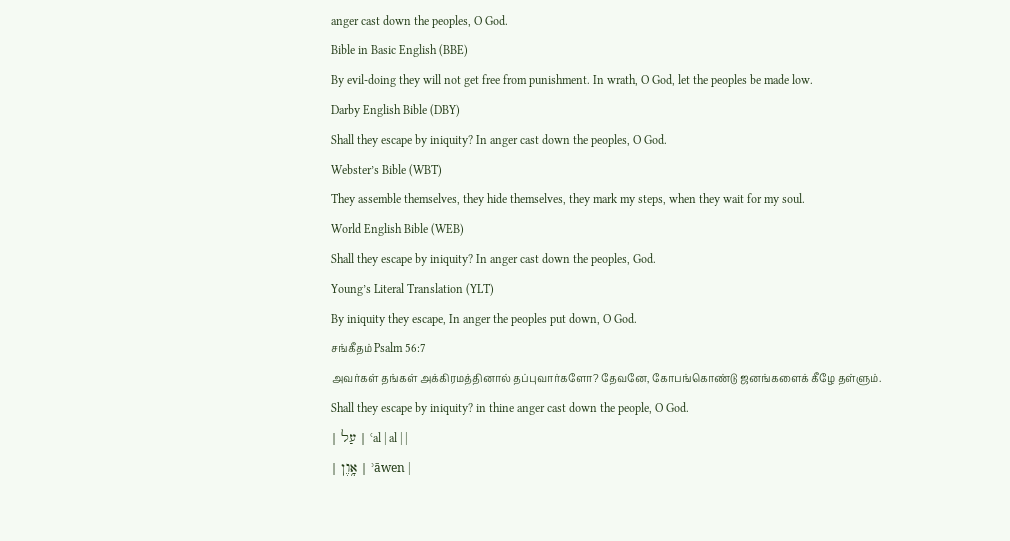anger cast down the peoples, O God.
Bible in Basic English (BBE)
By evil-doing they will not get free from punishment. In wrath, O God, let the peoples be made low.
Darby English Bible (DBY)
Shall they escape by iniquity? In anger cast down the peoples, O God.
Webster’s Bible (WBT)
They assemble themselves, they hide themselves, they mark my steps, when they wait for my soul.
World English Bible (WEB)
Shall they escape by iniquity? In anger cast down the peoples, God.
Young’s Literal Translation (YLT)
By iniquity they escape, In anger the peoples put down, O God.
சங்கீதம் Psalm 56:7
அவர்கள் தங்கள் அக்கிரமத்தினால் தப்புவார்களோ? தேவனே, கோபங்கொண்டு ஜனங்களைக் கீழே தள்ளும்.
Shall they escape by iniquity? in thine anger cast down the people, O God.
| עַל | ʿal | al | |
| אָ֥וֶן | ʾāwen |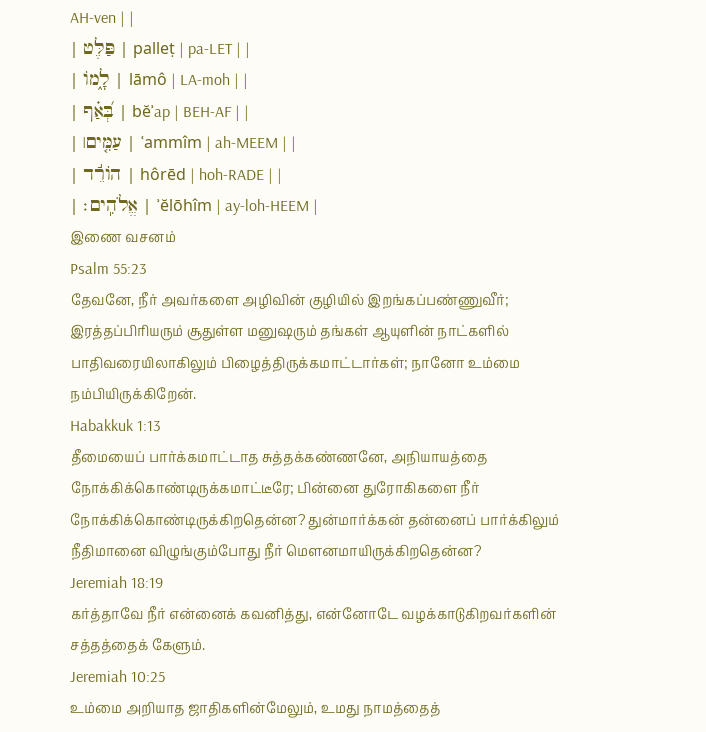AH-ven | |
| פַּלֶּט | palleṭ | pa-LET | |
| לָ֑מוֹ | lāmô | LA-moh | |
| בְּ֝אַ֗ף | bĕʾap | BEH-AF | |
| עַמִּ֤ים׀ | ʿammîm | ah-MEEM | |
| הוֹרֵ֬ד | hôrēd | hoh-RADE | |
| אֱלֹהִֽים׃ | ʾĕlōhîm | ay-loh-HEEM |
இணை வசனம்
Psalm 55:23
தேவனே, நீர் அவர்களை அழிவின் குழியில் இறங்கப்பண்ணுவீர்; இரத்தப்பிரியரும் சூதுள்ள மனுஷரும் தங்கள் ஆயுளின் நாட்களில் பாதிவரையிலாகிலும் பிழைத்திருக்கமாட்டார்கள்; நானோ உம்மை நம்பியிருக்கிறேன்.
Habakkuk 1:13
தீமையைப் பார்க்கமாட்டாத சுத்தக்கண்ணனே, அநியாயத்தை நோக்கிக்கொண்டிருக்கமாட்டீரே; பின்னை துரோகிகளை நீர் நோக்கிக்கொண்டிருக்கிறதென்ன? துன்மார்க்கன் தன்னைப் பார்க்கிலும் நீதிமானை விழுங்கும்போது நீர் மெளனமாயிருக்கிறதென்ன?
Jeremiah 18:19
கர்த்தாவே நீர் என்னைக் கவனித்து, என்னோடே வழக்காடுகிறவர்களின் சத்தத்தைக் கேளும்.
Jeremiah 10:25
உம்மை அறியாத ஜாதிகளின்மேலும், உமது நாமத்தைத்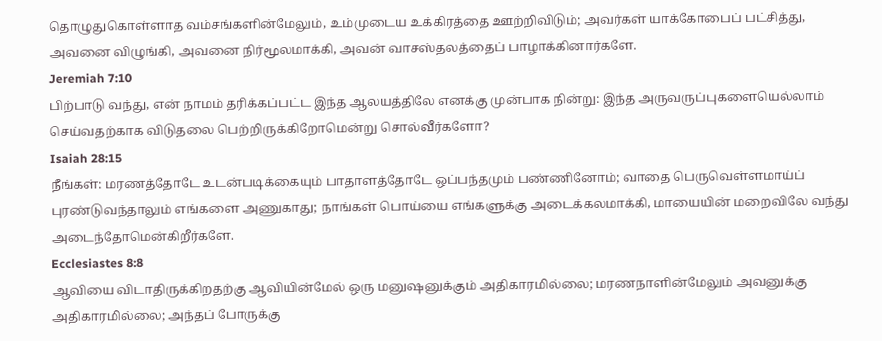தொழுதுகொள்ளாத வம்சங்களின்மேலும், உம்முடைய உக்கிரத்தை ஊற்றிவிடும்; அவர்கள் யாக்கோபைப் பட்சித்து, அவனை விழுங்கி, அவனை நிர்மூலமாக்கி, அவன் வாசஸ்தலத்தைப் பாழாக்கினார்களே.
Jeremiah 7:10
பிற்பாடு வந்து, என் நாமம் தரிக்கப்பட்ட இந்த ஆலயத்திலே எனக்கு முன்பாக நின்று: இந்த அருவருப்புகளையெல்லாம் செய்வதற்காக விடுதலை பெற்றிருக்கிறோமென்று சொல்வீர்களோ?
Isaiah 28:15
நீங்கள்: மரணத்தோடே உடன்படிக்கையும் பாதாளத்தோடே ஒப்பந்தமும் பண்ணினோம்; வாதை பெருவெள்ளமாய்ப் புரண்டுவந்தாலும் எங்களை அணுகாது; நாங்கள் பொய்யை எங்களுக்கு அடைக்கலமாக்கி, மாயையின் மறைவிலே வந்து அடைந்தோமென்கிறீர்களே.
Ecclesiastes 8:8
ஆவியை விடாதிருக்கிறதற்கு ஆவியின்மேல் ஒரு மனுஷனுக்கும் அதிகாரமில்லை; மரணநாளின்மேலும் அவனுக்கு அதிகாரமில்லை; அந்தப் போருக்கு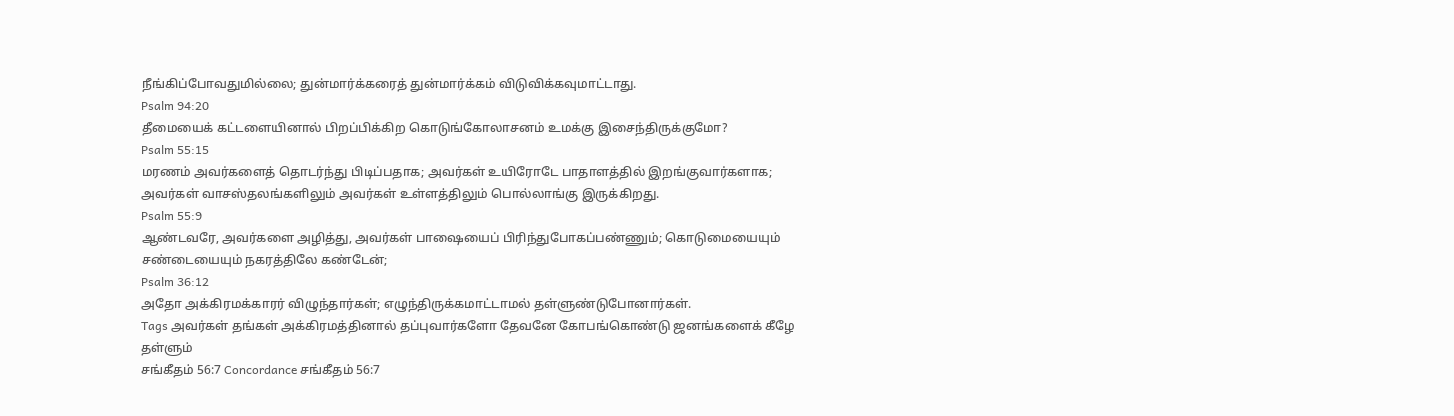நீங்கிப்போவதுமில்லை; துன்மார்க்கரைத் துன்மார்க்கம் விடுவிக்கவுமாட்டாது.
Psalm 94:20
தீமையைக் கட்டளையினால் பிறப்பிக்கிற கொடுங்கோலாசனம் உமக்கு இசைந்திருக்குமோ?
Psalm 55:15
மரணம் அவர்களைத் தொடர்ந்து பிடிப்பதாக; அவர்கள் உயிரோடே பாதாளத்தில் இறங்குவார்களாக; அவர்கள் வாசஸ்தலங்களிலும் அவர்கள் உள்ளத்திலும் பொல்லாங்கு இருக்கிறது.
Psalm 55:9
ஆண்டவரே, அவர்களை அழித்து, அவர்கள் பாஷையைப் பிரிந்துபோகப்பண்ணும்; கொடுமையையும் சண்டையையும் நகரத்திலே கண்டேன்;
Psalm 36:12
அதோ அக்கிரமக்காரர் விழுந்தார்கள்; எழுந்திருக்கமாட்டாமல் தள்ளுண்டுபோனார்கள்.
Tags அவர்கள் தங்கள் அக்கிரமத்தினால் தப்புவார்களோ தேவனே கோபங்கொண்டு ஜனங்களைக் கீழே தள்ளும்
சங்கீதம் 56:7 Concordance சங்கீதம் 56:7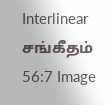Interlinear சங்கீதம் 56:7 Image